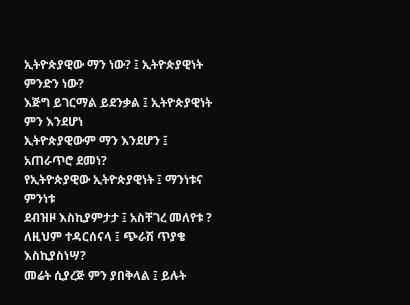ኢትዮጵያዊው ማን ነው? ፤ ኢትዮጵያዊነት ምንድን ነው?
እጅግ ይገርማል ይደንቃል ፤ ኢትዮጵያዊነት ምን እንደሆነ
ኢትዮጵያዊውም ማን እንደሆን ፤ አጠራጥሮ ደመነ?
የኢትዮጵያዊው ኢትዮጵያዊነት ፤ ማንነቱና ምንነቱ
ደብዝዞ እስኪያምታታ ፤ አስቸገረ መለየቱ ?
ለዚህም ተዳርሰናላ ፤ ጭራሽ ጥያቄ እስኪያስነሣ?
መሬት ሲያረጅ ምን ያበቅላል ፤ ይሉት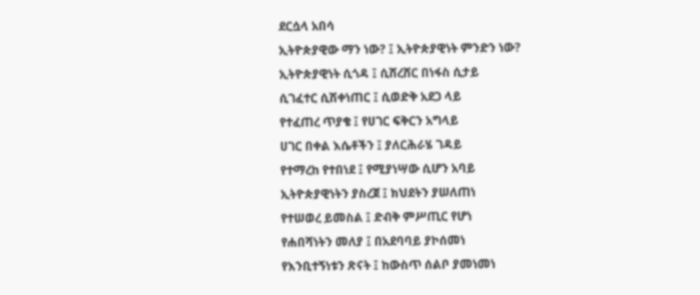ደርሷላ አበሳ
ኢትዮጵያዊው ማን ነው? ፤ ኢትዮጵያዊነት ምንድን ነው?
ኢትዮጵያዊነት ሲጎዳ ፤ ሲሸረሸር በነፋስ ሲታይ
ሲገፈተር ሲሽቀነጠር ፤ ሲወድቅ አደጋ ላይ
የተፈጠረ ጥያቄ ፤ የሀገር ፍቅርን አግላይ
ሀገር በቀል እሴቶችን ፤ ያለርሕራሄ ገዳይ
የተማረከ የተበነደ ፤ የሚያነሣው ሲሆን አባይ
ኢትዮጵያዊነትን ያስረጀ ፤ ክህደትን ያሠለጠነ
የተሠወረ ይመስል ፤ ድብቅ ምሥጢር የሆነ
የሐበሻነትን መለያ ፤ በአደባባይ ያኮሰመነ
የእንቢተኝነቱን ጽናት ፤ ከውስጥ ሰልቦ ያመነመነ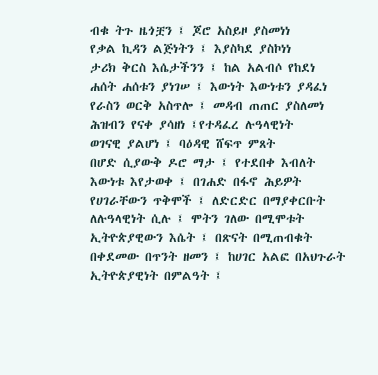ብቁ ትጉ ዜጎቿን ፤ ጆሮ አስይዞ ያስመነነ
የቃል ኪዳን ልጅነትን ፤ እያስካደ ያስኮነነ
ታሪክ ቅርስ እሴታችንን ፤ ከል አልብሶ የከደነ
ሐሰት ሐሰቱን ያነገሠ ፤ እውነት እውነቱን ያዳፈነ
የራስን ወርቅ አስጥሎ ፤ መዳብ ጠጠር ያስለመነ
ሕዝብን የናቀ ያሳዘነ ፤የተዳፈረ ሉዓላዊነት
ወገናዊ ያልሆነ ፤ ባዕዳዊ ሸፍጥ ምጸት
በሆድ ሲያውቅ ዶሮ ማታ ፤ የተደበቀ እብለት
እውነቱ እየታወቀ ፤ በገሐድ በፋኖ ሕይዎት
የሀገራቸውን ጥቅሞች ፤ ለድርድር በማያቀርቡት
ለሉዓላዊነት ሲሉ ፤ ሞትን ገለው በሚሞቱት
ኢትዮጵያዊውን እሴት ፤ በጽናት በሚጠብቁት
በቀደመው በጥንት ዘመን ፤ ከሀገር አልፎ በአህጉራት
ኢትዮጵያዊነት በምልዓት ፤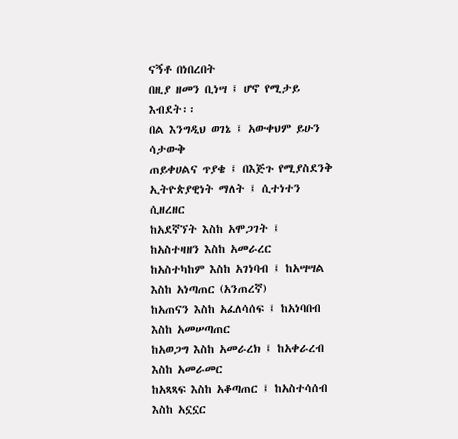ናኝቶ በነበረበት
በዚያ ዘመን ቢነሣ ፤ ሆኖ የሚታይ እብደት፡፡
በል እንግዲህ ወገኔ ፤ አውቀህም ይሁን ሳታውቅ
ጠይቀሀልና ጥያቄ ፤ በእጅጉ የሚያስደንቅ
ኢትዮጵያዊነት ማለት ፤ ሲተነተን ሲዘረዘር
ከአደኛኘት እስከ አሞጋገት ፤ ከአስተዛዘን እስከ አመራረር
ከአስተካከም እስከ አገነባብ ፤ ከአሣሣል እስከ አነጣጠር (አንጠረኛ)
ከአጠናን እስከ አፈለሳሰፍ ፤ ከአነባበብ እስከ አመሠጣጠር
ከአወጋግ እስከ አመራረክ ፤ ከአቀራረብ እስከ አመራመር
ከአጻጻፍ እስከ አቆጣጠር ፤ ከአስተሳሰብ እስከ አኗኗር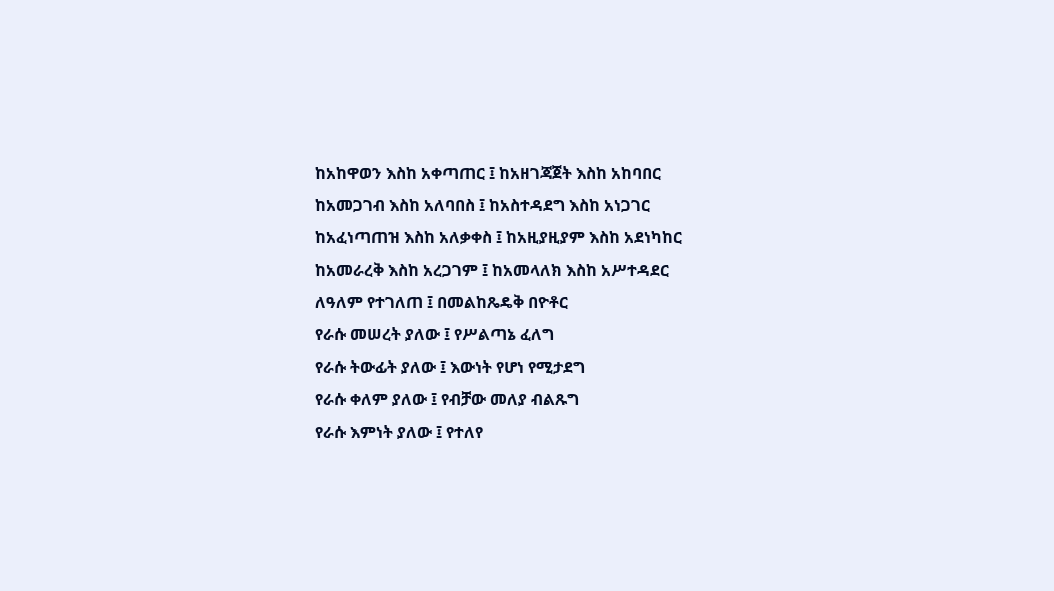ከአከዋወን እስከ አቀጣጠር ፤ ከአዘገጃጀት እስከ አከባበር
ከአመጋገብ እስከ አለባበስ ፤ ከአስተዳደግ እስከ አነጋገር
ከአፈነጣጠዝ እስከ አለቃቀስ ፤ ከአዚያዚያም እስከ አደነካከር
ከአመራረቅ እስከ አረጋገም ፤ ከአመላለክ እስከ አሥተዳደር
ለዓለም የተገለጠ ፤ በመልከጼዴቅ በዮቶር
የራሱ መሠረት ያለው ፤ የሥልጣኔ ፈለግ
የራሱ ትውፊት ያለው ፤ እውነት የሆነ የሚታደግ
የራሱ ቀለም ያለው ፤ የብቻው መለያ ብልጹግ
የራሱ እምነት ያለው ፤ የተለየ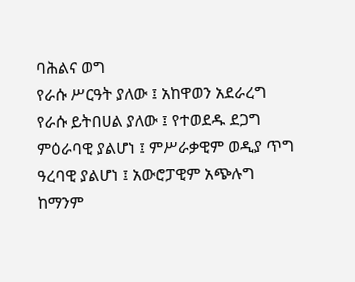ባሕልና ወግ
የራሱ ሥርዓት ያለው ፤ አከዋወን አደራረግ
የራሱ ይትበሀል ያለው ፤ የተወደዱ ደጋግ
ምዕራባዊ ያልሆነ ፤ ምሥራቃዊም ወዲያ ጥግ
ዓረባዊ ያልሆነ ፤ አውሮፓዊም አጭሉግ
ከማንም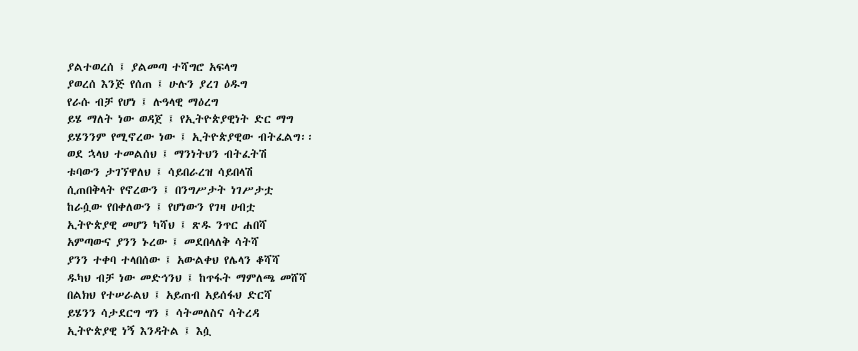ያልተወረሰ ፤ ያልመጣ ተሻግሮ አፍላግ
ያወረሰ እንጅ የሰጠ ፤ ሁሉን ያረገ ዕዱግ
የራሱ ብቻ የሆነ ፤ ሉዓላዊ ማዕረግ
ይሄ ማለት ነው ወዳጀ ፤ የኢትዮጵያዊነት ድር ማግ
ይሄንንም የሚኖረው ነው ፤ ኢትዮጵያዊው ብትፈልግ፡፡
ወደ ኋላህ ተመልሰህ ፤ ማንነትህን ብትፈትሽ
ቱባውን ታገኘዋለህ ፤ ሳይበራረዝ ሳይበላሽ
ሲጠበቅላት የኖረውን ፤ በንግሥታት ነገሥታቷ
ከራሷው የበቀለውን ፤ የሆነውን የገዛ ሀብቷ
ኢትዮጵያዊ መሆን ካሻህ ፤ ጽዱ ንጥር ሐበሻ
አምጣውና ያንን ኑረው ፤ መደበላለቅ ሳትሻ
ያንን ተቀባ ተላበሰው ፤ አውልቀህ የሌላን ቆሻሻ
ዱካህ ብቻ ነው መድኅንህ ፤ ከጥፋት ማምለጫ መሸሻ
በልክህ የተሠራልህ ፤ አይጠብ አይሰፋህ ድርሻ
ይሄንን ሳታደርግ ግን ፤ ሳትመለስና ሳትረዳ
ኢትዮጵያዊ ነኝ እንዳትል ፤ እሷ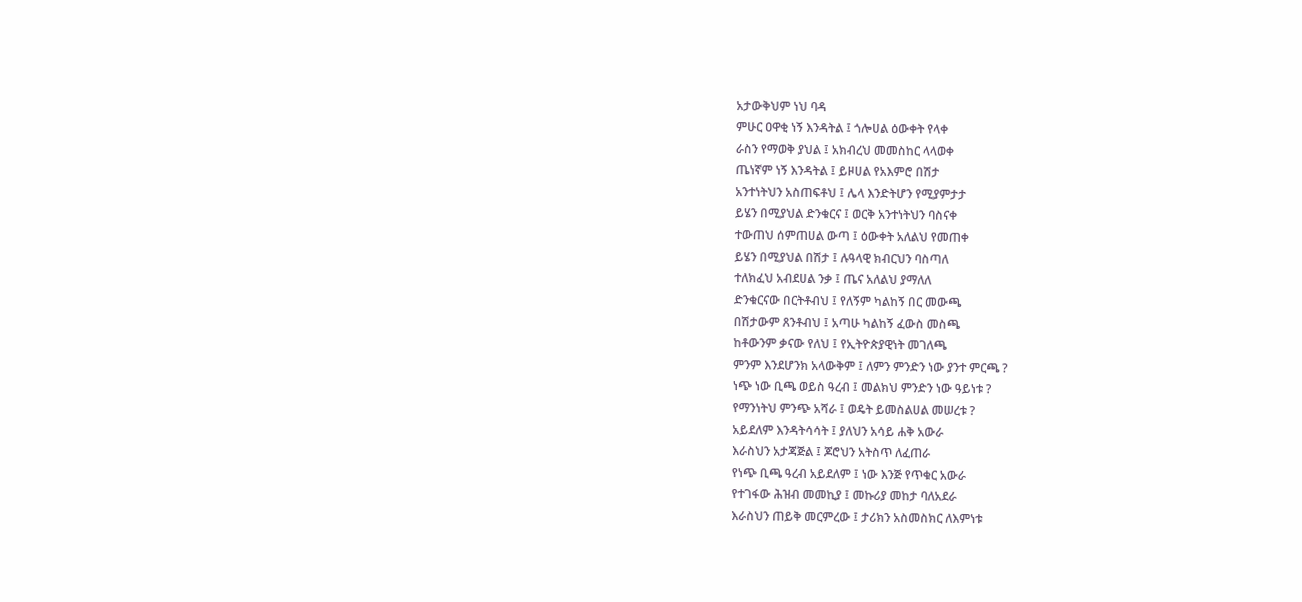አታውቅህም ነህ ባዳ
ምሁር ዐዋቂ ነኝ እንዳትል ፤ ጎሎሀል ዕውቀት የላቀ
ራስን የማወቅ ያህል ፤ አክብረህ መመስከር ላላወቀ
ጤነኛም ነኝ እንዳትል ፤ ይዞሀል የአእምሮ በሽታ
አንተነትህን አስጠፍቶህ ፤ ሌላ እንድትሆን የሚያምታታ
ይሄን በሚያህል ድንቁርና ፤ ወርቅ አንተነትህን ባስናቀ
ተውጠህ ሰምጠሀል ውጣ ፤ ዕውቀት አለልህ የመጠቀ
ይሄን በሚያህል በሽታ ፤ ሉዓላዊ ክብርህን ባስጣለ
ተለክፈህ አብደሀል ንቃ ፤ ጤና አለልህ ያማለለ
ድንቁርናው በርትቶብህ ፤ የለኝም ካልከኝ በር መውጫ
በሽታውም ጸንቶብህ ፤ አጣሁ ካልከኝ ፈውስ መስጫ
ከቶውንም ቃናው የለህ ፤ የኢትዮጵያዊነት መገለጫ
ምንም እንደሆንክ አላውቅም ፤ ለምን ምንድን ነው ያንተ ምርጫ ?
ነጭ ነው ቢጫ ወይስ ዓረብ ፤ መልክህ ምንድን ነው ዓይነቱ ?
የማንነትህ ምንጭ አሻራ ፤ ወዴት ይመስልሀል መሠረቱ ?
አይደለም እንዳትሳሳት ፤ ያለህን አሳይ ሐቅ አውራ
እራስህን አታጃጅል ፤ ጆሮህን አትስጥ ለፈጠራ
የነጭ ቢጫ ዓረብ አይደለም ፤ ነው እንጅ የጥቁር አውራ
የተገፋው ሕዝብ መመኪያ ፤ መኩሪያ መከታ ባለአደራ
እራስህን ጠይቅ መርምረው ፤ ታሪክን አስመስክር ለእምነቱ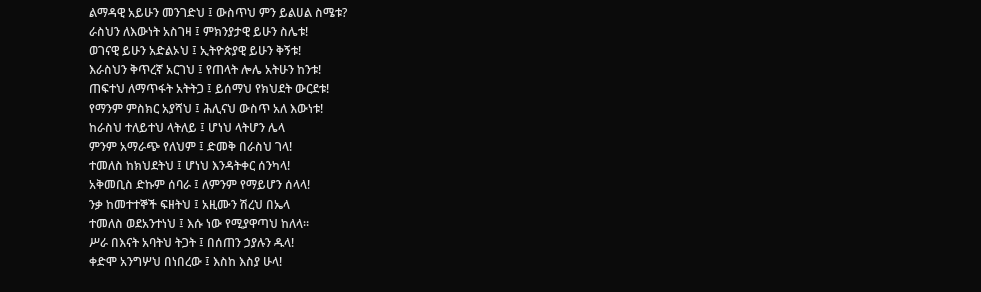ልማዳዊ አይሁን መንገድህ ፤ ውስጥህ ምን ይልሀል ስሜቱ?
ራስህን ለእውነት አስገዛ ፤ ምክንያታዊ ይሁን ስሌቱ!
ወገናዊ ይሁን አድልኦህ ፤ ኢትዮጵያዊ ይሁን ቅኝቱ!
እራስህን ቅጥረኛ አርገህ ፤ የጠላት ሎሌ አትሁን ከንቱ!
ጠፍተህ ለማጥፋት አትትጋ ፤ ይሰማህ የክህደት ውርደቱ!
የማንም ምስክር አያሻህ ፤ ሕሊናህ ውስጥ አለ እውነቱ!
ከራስህ ተለይተህ ላትለይ ፤ ሆነህ ላትሆን ሌላ
ምንም አማራጭ የለህም ፤ ድመቅ በራስህ ገላ!
ተመለስ ከክህደትህ ፤ ሆነህ እንዳትቀር ሰንካላ!
አቅመቢስ ድኩም ሰባራ ፤ ለምንም የማይሆን ሰላላ!
ንቃ ከመተተኞች ፍዘትህ ፤ አዚሙን ሽረህ በኤላ
ተመለስ ወደአንተነህ ፤ እሱ ነው የሚያዋጣህ ከለላ፡፡
ሥራ በእናት አባትህ ትጋት ፤ በሰጠን ኃያሉን ዱላ!
ቀድሞ አንግሦህ በነበረው ፤ እስከ እስያ ሁላ!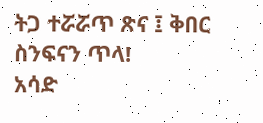ትጋ ተሯሯጥ ጽና ፤ ቅበር ስንፍናን ጥላ!
አሳድ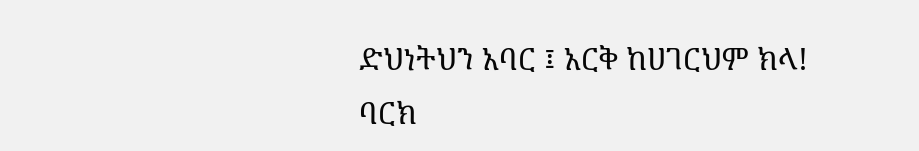ድህነትህን አባር ፤ አርቅ ከሀገርህም ክላ!
ባርክ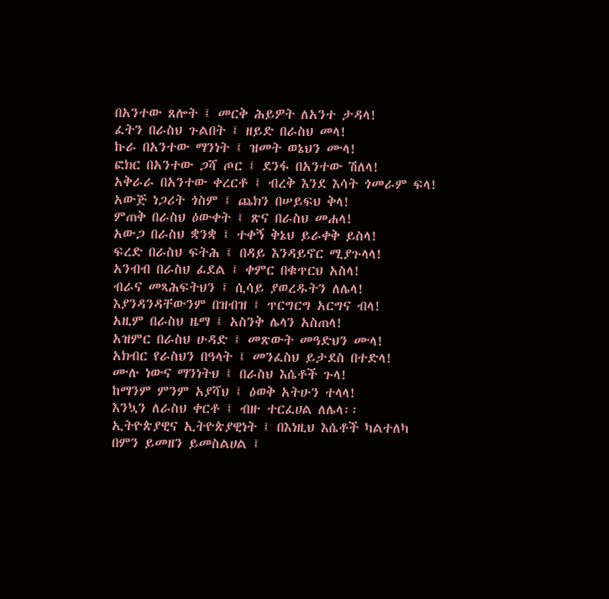በአንተው ጸሎት ፤ መርቅ ሕይዎት ለአንተ ታዳላ!
ፈትን በራስህ ጉልበት ፤ ዘይድ በራስህ መላ!
ኩራ በአንተው ማንነት ፤ ዝመት ወኔህን ሙላ!
ፎክር በአንተው ጋሻ ጦር ፤ ደንፋ በአንተው ሽለላ!
አቅራራ በአንተው ቀረርቶ ፤ ብረቅ እንደ እሳት ጎመራም ፍላ!
አውጅ ነጋሪት ጎስም ፤ ጨክን በሠይፍህ ቅላ!
ምጠቅ በራስህ ዕውቀት ፤ ጽና በራስህ መሐላ!
አውጋ በራስህ ቋንቋ ፤ ተቀኝ ቅኔህ ይራቀቅ ይስላ!
ፍረድ በራስህ ፍትሕ ፤ በዳይ እንዳይኖር ሚያጉላላ!
አንብብ በራስህ ፊደል ፤ ቀምር በቁጥርህ አስላ!
ብራና መጻሕፍትህን ፤ ሲሳይ ያወረዱትን ለሌላ!
እያንዳንዳቸውንም በዝብዝ ፤ ጥርግርግ አርግና ብላ!
አዚም በራስህ ዜማ ፤ አስንቅ ሌላን አስጠላ!
አዝምር በራስህ ሁዳድ ፤ መጽውት መዓድህን ሙላ!
አክብር የራስህን በዓላት ፤ መንፈስህ ይታደስ በተድላ!
ሙሉ ነውና ማንነትህ ፤ በራስህ እሴቶች ጉላ!
ከማንም ምንም አያሻህ ፤ ዕወቅ አትሁን ተላላ!
እንኳን ለራስህ ቀርቶ ፤ ብዙ ተርፈሀል ለሌላ፡፡
ኢትዮጵያዊና ኢትዮጵያዊነት ፤ በእነዚህ እሴቶች ካልተለካ
በምን ይመዘን ይመስልሀል ፤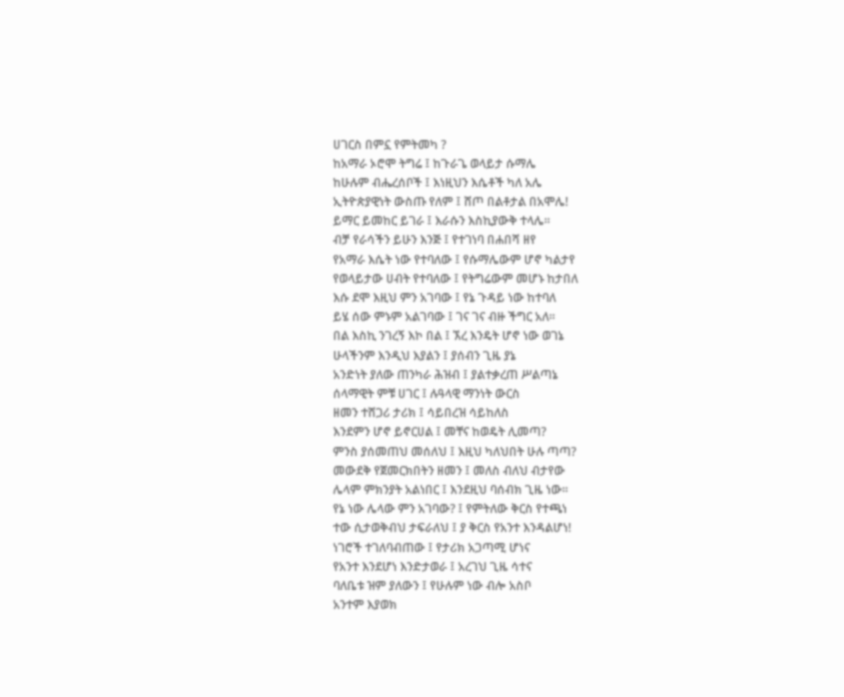ሀገርስ በምኗ የምትመካ ?
ከአማራ ኦሮሞ ትግሬ ፤ ከጉራጌ ወላይታ ሱማሌ
ከሁሉም ብሔረሰቦች ፤ እነዚህን እሴቶች ካለ አሌ
ኢትዮጵያዊነት ውስጡ የለም ፤ ሸጦ በልቶታል በአሞሌ!
ይማር ይመከር ይገራ ፤ እራሱን እስኪያውቅ ተላሌ፡፡
ብቻ የራሳችን ይሁን እንጅ ፤ የተገነባ በሐበሻ ዘየ
የአማራ እሴት ነው የተባለው ፤ የሱማሌውም ሆኖ ካልታየ
የወላይታው ሀብት የተባለው ፤ የትግሬውም መሆኑ ከታበለ
እሱ ደሞ እዚህ ምን አገባው ፤ የኔ ጉዳይ ነው ከተባለ
ይሄ ሰው ምኑም አልገባው ፤ ገና ገና ብዙ ችግር አለ፡፡
በል እስኪ ንገረኝ እኮ በል ፤ ኧረ እንዴት ሆኖ ነው ወገኔ
ሁላችንም እንዲህ እያልን ፤ ያሰብን ጊዜ ያኔ
አንድነት ያለው ጠንካራ ሕዝብ ፤ ያልተቃረጠ ሥልጣኔ
ሰላማዊት ምቹ ሀገር ፤ ሉዓላዊ ማንነት ውርስ
ዘመን ተሸጋሪ ታሪክ ፤ ሳይበረዝ ሳይከለስ
እንደምን ሆኖ ይኖርሀል ፤ መቸና ከወዴት ሊመጣ?
ምንስ ያሰመጠህ መሰለህ ፤ እዚህ ካለህበት ሁሉ ጣጣ?
መውደቅ የጀመርክበትን ዘመን ፤ መለስ ብለህ ብታየው
ሌላም ምክንያት አልነበር ፤ እንደዚህ ባሰብክ ጊዜ ነው፡፡
የኔ ነው ሌላው ምን አገባው? ፤ የምትለው ቅርስ የተጫነ
ተው ሲታወቅብህ ታፍራለህ ፤ ያ ቅርስ የአንተ እንዳልሆነ!
ነገሮች ተገለባብጠው ፤ የታሪክ አጋጣሚ ሆነና
የአንተ እንደሆነ እንድታወራ ፤ አረገህ ጊዜ ሳተና
ባለቤቱ ዝም ያለውን ፤ የሁሉም ነው ብሎ አስቦ
አንተም እያወክ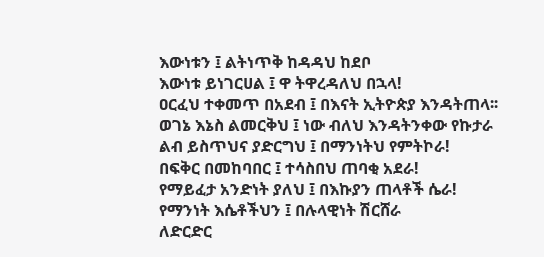እውነቱን ፤ ልትነጥቅ ከዳዳህ ከደቦ
እውነቱ ይነገርሀል ፤ ዋ ትዋረዳለህ በኋላ!
ዐርፈህ ተቀመጥ በአደብ ፤ በእናት ኢትዮጵያ እንዳትጠላ፡፡
ወገኔ እኔስ ልመርቅህ ፤ ነው ብለህ እንዳትንቀው የኩታራ
ልብ ይስጥህና ያድርግህ ፤ በማንነትህ የምትኮራ!
በፍቅር በመከባበር ፤ ተሳስበህ ጠባቂ አደራ!
የማይፈታ አንድነት ያለህ ፤ በእኩያን ጠላቶች ሴራ!
የማንነት እሴቶችህን ፤ በሉላዊነት ሽርሸራ
ለድርድር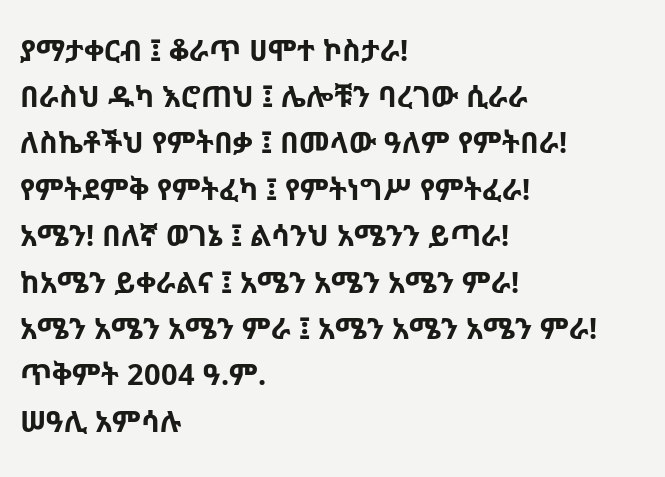ያማታቀርብ ፤ ቆራጥ ሀሞተ ኮስታራ!
በራስህ ዱካ እሮጠህ ፤ ሌሎቹን ባረገው ሲራራ
ለስኬቶችህ የምትበቃ ፤ በመላው ዓለም የምትበራ!
የምትደምቅ የምትፈካ ፤ የምትነግሥ የምትፈራ!
አሜን! በለኛ ወገኔ ፤ ልሳንህ አሜንን ይጣራ!
ከአሜን ይቀራልና ፤ አሜን አሜን አሜን ምራ!
አሜን አሜን አሜን ምራ ፤ አሜን አሜን አሜን ምራ!
ጥቅምት 2004 ዓ.ም.
ሠዓሊ አምሳሉ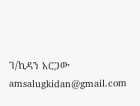ገ/ኪዳን አርጋው
amsalugkidan@gmail.com